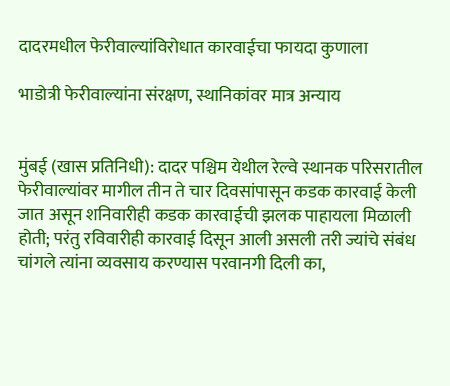दादरमधील फेरीवाल्यांविरोधात कारवाईचा फायदा कुणाला

भाडोत्री फेरीवाल्यांना संरक्षण, स्थानिकांवर मात्र अन्याय


मुंबई (खास प्रतिनिधी): दादर पश्चिम येथील रेल्वे स्थानक परिसरातील फेरीवाल्यांवर मागील तीन ते चार दिवसांपासून कडक कारवाई केली जात असून शनिवारीही कडक कारवाईची झलक पाहायला मिळाली होती; परंतु रविवारीही कारवाई दिसून आली असली तरी ज्यांचे संबंध चांगले त्यांना व्यवसाय करण्यास परवानगी दिली का,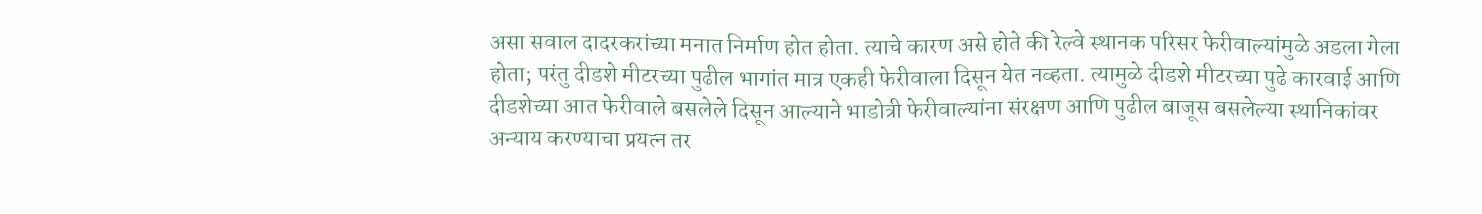असा सवाल दादरकरांच्या मनात निर्माण होत होता. त्याचे कारण असे होते की रेल्वे स्थानक परिसर फेरीवाल्यांमुळे अडला गेला होता; परंतु दीडशे मीटरच्या पुढील भागांत मात्र एकही फेरीवाला दिसून येत नव्हता. त्यामुळे दीडशे मीटरच्या पुढे कारवाई आणि दीडशेच्या आत फेरीवाले बसलेले दिसून आल्याने भाडोत्री फेरीवाल्यांना संरक्षण आणि पुढील बाजूस बसलेल्या स्थानिकांवर अन्याय करण्याचा प्रयत्न तर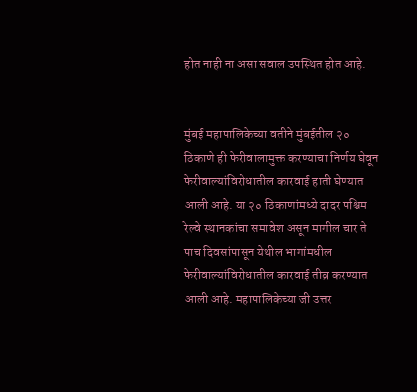होत नाही ना असा सवाल उपस्थित होत आहे.


मुंबई महापालिकेच्या वतीने मुंबईतील २० ठिकाणे ही फेरीवालामुक्त करण्याचा निर्णय घेवून फेरीवाल्यांविरोधातील कारवाई हाती घेण्यात आली आहे. या २० ठिकाणांमध्ये दादर पश्चिम रेल्वे स्थानकांचा समावेश असून मागील चार ते पाच दिवसांपासून येथील भागांमधील फेरीवाल्यांविरोधातील कारवाई तीव्र करण्यात आली आहे. महापालिकेच्या जी उत्तर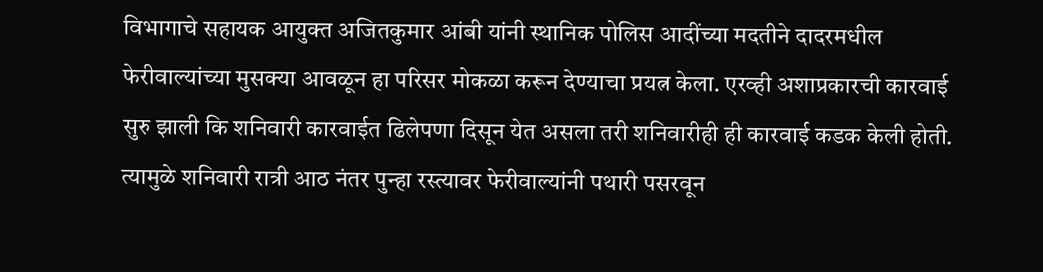विभागाचे सहायक आयुक्त अजितकुमार आंबी यांनी स्थानिक पोलिस आदींच्या मदतीने दादरमधील फेरीवाल्यांच्या मुसक्या आवळून हा परिसर मोकळा करून देण्याचा प्रयत्न केला. एरव्ही अशाप्रकारची कारवाई सुरु झाली कि शनिवारी कारवाईत ढिलेपणा दिसून येत असला तरी शनिवारीही ही कारवाई कडक केली होती. त्यामुळे शनिवारी रात्री आठ नंतर पुन्हा रस्त्यावर फेरीवाल्यांनी पथारी पसरवून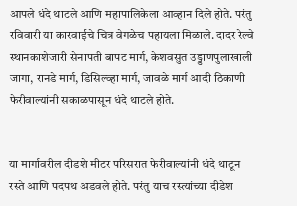आपले धंदे थाटले आणि महापालिकेला आव्हान दिले होते. परंतु रविवारी या कारवाईचे चित्र वेगळेच पहायला मिळाले. दादर रेल्वे स्थानकाशेजारी सेनापती बापट मार्ग, केशवसुत उड्डाणपुलाखाली जागा, रानडे मार्ग, डिसिल्व्हा मार्ग, जावळे मार्ग आदी ठिकाणी फेरीवाल्यांनी सकाळपासून धंदे थाटले होते.


या मार्गावरील दीडशे मीटर परिसरात फेरीवाल्यांनी धंदे थाटून रस्ते आणि पदपथ अडवले होते. परंतु याच रस्त्यांच्या दीडेश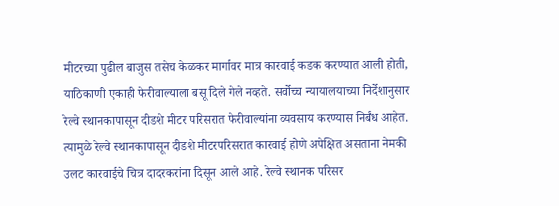मीटरच्या पुढील बाजुस तसेच केळकर मार्गावर मात्र कारवाई कडक करण्यात आली होती, याठिकाणी एकाही फेरीवाल्याला बसू दिले गेले नव्हते. सर्वोच्च न्यायालयाच्या निर्देशानुसार रेल्वे स्थानकापासून दीडशे मीटर परिसरात फेरीवाल्यांना व्यवसाय करण्यास निर्बंध आहेत. त्यामुळे रेल्वे स्थानकापासून दीडशे मीटरपरिसरात कारवाई होणे अपेक्षित असताना नेमकी उलट कारवाईचे चित्र दादरकरांना दिसून आले आहे. रेल्वे स्थानक परिसर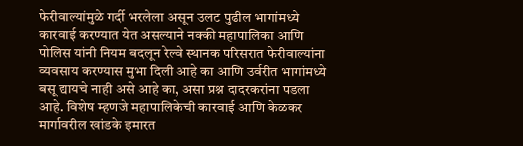फेरीवाल्यांमुळे गर्दी भरलेला असून उलट पुढील भागांमध्ये कारवाई करण्यात येत असल्याने नक्की महापालिका आणि पोलिस यांनी नियम बदलून रेल्वे स्थानक परिसरात फेरीवाल्यांना व्यवसाय करण्यास मुभा दिली आहे का आणि उर्वरीत भागांमध्ये बसू द्यायचे नाही असे आहे का, असा प्रश्न दादरकरांना पडला आहे. विशेष म्हणजे महापालिकेची कारवाई आणि केळकर मार्गावरील खांडके इमारत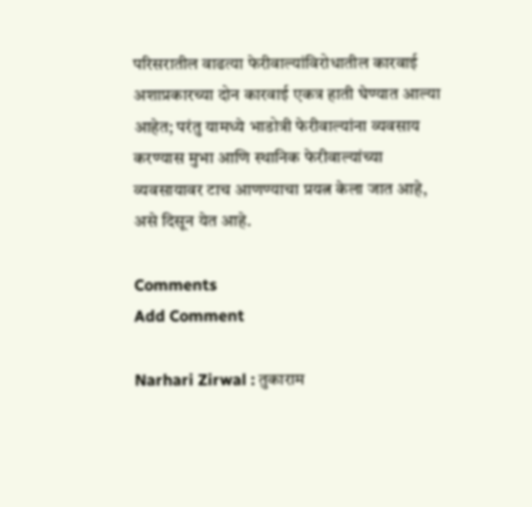परिसरातील वाढत्या फेरीवाल्यांविरोधातील कारवाई अशाप्रकारच्या दोन कारवाई एकत्र हाती घेण्यात आल्या आहेत; परंतु यामध्ये भाडोत्री फेरीवाल्यांना व्यवसाय करण्यास मुभा आणि स्थानिक फेरीवाल्यांच्या व्यवसायावर टाच आणण्याचा प्रयत्न केला जात आहे, असे दिसून येत आहे.

Comments
Add Comment

Narhari Zirwal : तुकाराम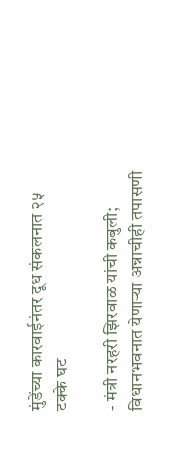मुंडेंच्या कारवाईनंतर दूध संकलनात २५ टक्के घट

- मंत्री नरहरी झिरवाळ यांची कबुली; विधानभवनात येणाऱ्या अन्नाचीही तपासणी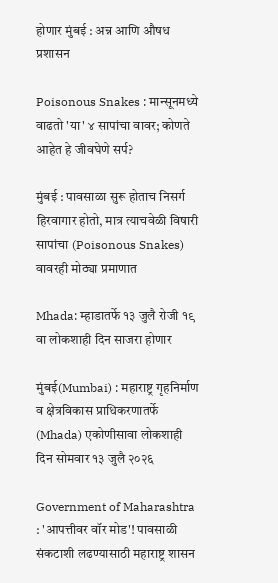होणार मुंबई : अन्न आणि औषध प्रशासन

Poisonous Snakes : मान्सूनमध्ये वाढतो 'या' ४ सापांचा वावर; कोणते आहेत हे जीवघेणे सर्प?

मुंबई : पावसाळा सुरू होताच निसर्ग हिरवागार होतो, मात्र त्याचवेळी विषारी सापांचा (Poisonous Snakes) वावरही मोठ्या प्रमाणात

Mhada: म्हाडातर्फे १३ जुलै रोजी १९ वा लोकशाही दिन साजरा होणार

मुंबई(Mumbai) : महाराष्ट्र गृहनिर्माण व क्षेत्रविकास प्राधिकरणातर्फे (Mhada) एकोणीसावा लोकशाही दिन सोमवार १३ जुलै २०२६

Government of Maharashtra : 'आपत्तीवर वॉर मोड'! पावसाळी संकटाशी लढण्यासाठी महाराष्ट्र शासन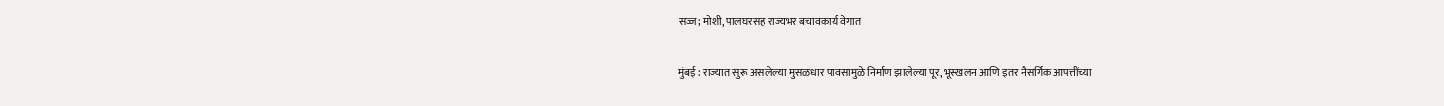सज्ज; मोशी, पालघरसह राज्यभर बचावकार्य वेगात

मुंबई : राज्यात सुरू असलेल्या मुसळधार पावसामुळे निर्माण झालेल्या पूर, भूस्खलन आणि इतर नैसर्गिक आपत्तींच्या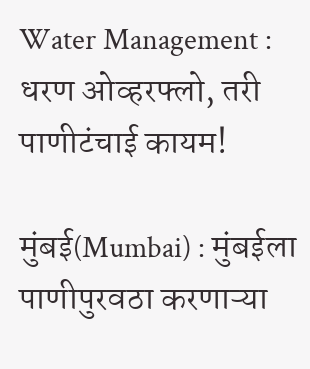Water Management : धरण ओव्हरफ्लो, तरी पाणीटंचाई कायम!

मुंबई(Mumbai) : मुंबईला पाणीपुरवठा करणाऱ्या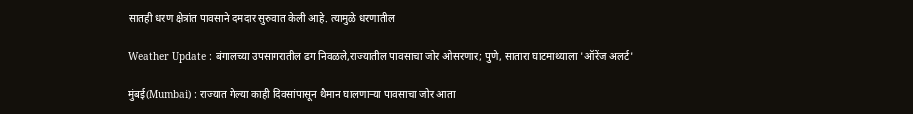सातही धरण क्षेत्रांत पावसाने दमदार सुरुवात केली आहे. त्यामुळे धरणातील

Weather Update : बंगालच्या उपसागरातील ढग निवळले,राज्यातील पावसाचा जोर ओसरणार; पुणे, सातारा घाटमाथ्याला 'ऑरेंज अलर्ट'

मुंबई(Mumbai) : राज्यात गेल्या काही दिवसांपासून थैमान घालणाऱ्या पावसाचा जोर आता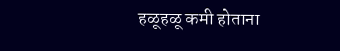हळूहळू कमी होताना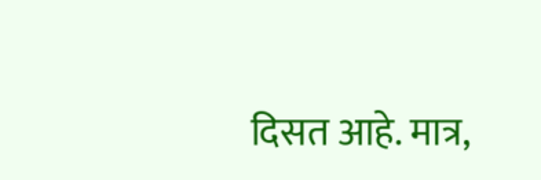दिसत आहे. मात्र,